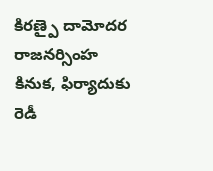కిరణ్పై దామోదర రాజనర్సింహ కినుక, ఫిర్యాదుకు రెడీ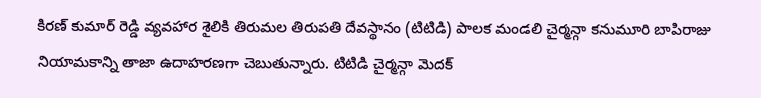కిరణ్ కుమార్ రెడ్డి వ్యవహార శైలికి తిరుమల తిరుపతి దేవస్థానం (టిటిడి) పాలక మండలి చైర్మన్గా కనుమూరి బాపిరాజు నియామకాన్ని తాజా ఉదాహరణగా చెబుతున్నారు. టిటిడి చైర్మన్గా మెదక్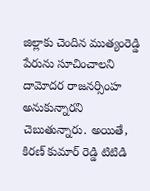జిల్లాకు చెందిన ముత్యంరెడ్డి పేరును సూచించాలని దామోదర రాజనర్సింహ అనుకున్నారని చెబుతున్నారు. అయితే, కిరణ్ కుమార్ రెడ్డి టిటిడి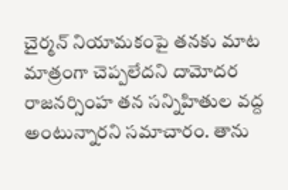చైర్మన్ నియామకంపై తనకు మాట మాత్రంగా చెప్పలేదని దామోదర రాజనర్సింహ తన సన్నిహితుల వద్ద అంటున్నారని సమాచారం. తాను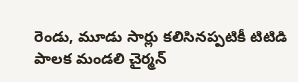రెండు, మూడు సార్లు కలిసినప్పటికీ టిటిడి పాలక మండలి చైర్మన్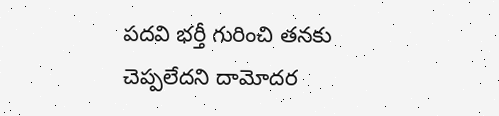పదవి భర్తీ గురించి తనకు చెప్పలేదని దామోదర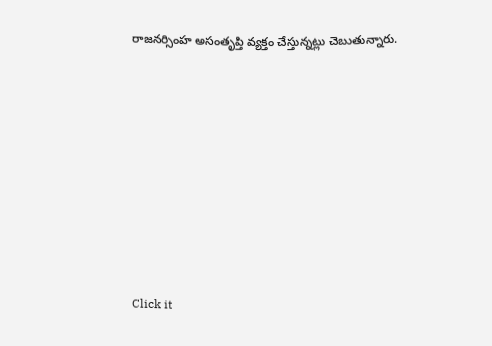రాజనర్సింహ అసంతృప్తి వ్యక్తం చేస్తున్నట్లు చెబుతున్నారు.












Click it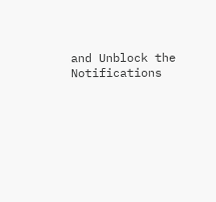and Unblock the Notifications